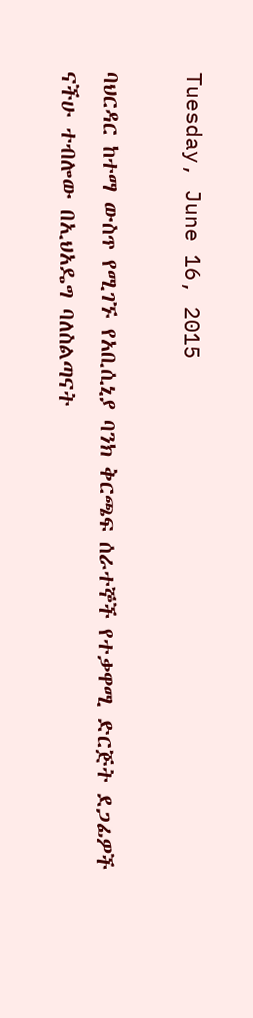Tuesday, June 16, 2015

ባህርዳር ከተማ ውስጥ የሚገኙ የአቢሲኒያ ባንክ ቅርጫፍ ሰራተኞች የተቃዋሚ ድርጅት ደጋፊዎች ናችሁ ተብሎው በኢህአዴግ ባለስልጣናት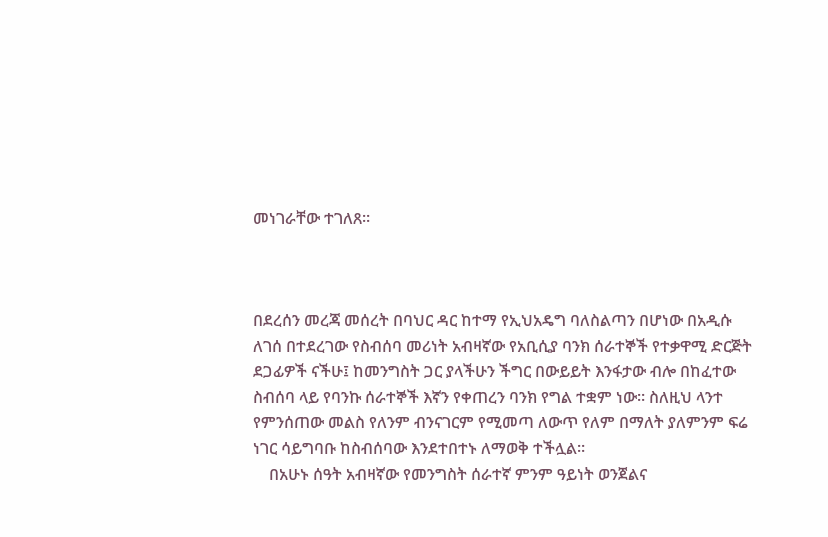መነገራቸው ተገለጸ።



በደረሰን መረጃ መሰረት በባህር ዳር ከተማ የኢህአዴግ ባለስልጣን በሆነው በአዲሱ ለገሰ በተደረገው የስብሰባ መሪነት አብዛኛው የአቢሲያ ባንክ ሰራተኞች የተቃዋሚ ድርጅት ደጋፊዎች ናችሁ፤ ከመንግስት ጋር ያላችሁን ችግር በውይይት እንፋታው ብሎ በከፈተው ስብሰባ ላይ የባንኩ ሰራተኞች እኛን የቀጠረን ባንክ የግል ተቋም ነው። ስለዚህ ላንተ የምንሰጠው መልስ የለንም ብንናገርም የሚመጣ ለውጥ የለም በማለት ያለምንም ፍሬ ነገር ሳይግባቡ ከስብሰባው እንደተበተኑ ለማወቅ ተችሏል።
    በአሁኑ ሰዓት አብዛኛው የመንግስት ሰራተኛ ምንም ዓይነት ወንጀልና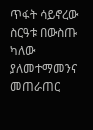ጥፋት ሳይኖረው ስርዓቱ በውስጡ ካለው ያለመተማመንና መጠራጠር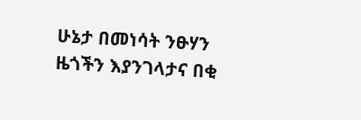ሁኔታ በመነሳት ንፁሃን ዜጎችን እያንገላታና በቂ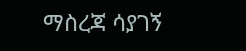ማስረጃ ሳያገኝ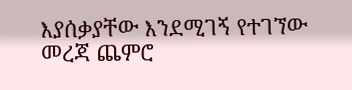እያሰቃያቸው እንደሚገኝ የተገኘው መረጃ ጨምሮ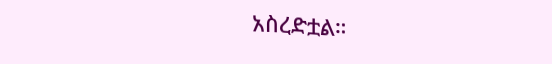አስረድቷል።